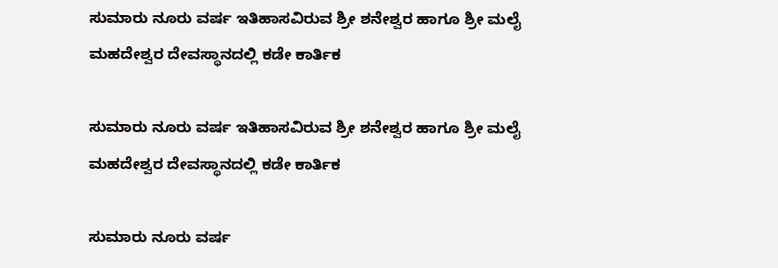ಸುಮಾರು ನೂರು ವರ್ಷ ಇತಿಹಾಸವಿರುವ ಶ್ರೀ ಶನೇಶ್ವರ ಹಾಗೂ ಶ್ರೀ ಮಲೈ ಮಹದೇಶ್ವರ ದೇವಸ್ಥಾನದಲ್ಲಿ ಕಡೇ ಕಾರ್ತಿಕ

ಸುಮಾರು ನೂರು ವರ್ಷ ಇತಿಹಾಸವಿರುವ ಶ್ರೀ ಶನೇಶ್ವರ ಹಾಗೂ ಶ್ರೀ ಮಲೈ ಮಹದೇಶ್ವರ ದೇವಸ್ಥಾನದಲ್ಲಿ ಕಡೇ ಕಾರ್ತಿಕ

ಸುಮಾರು ನೂರು ವರ್ಷ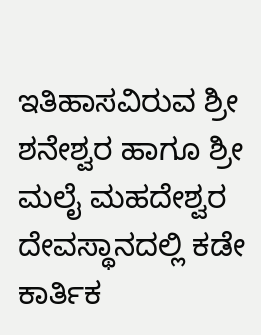ಇತಿಹಾಸವಿರುವ ಶ್ರೀ ಶನೇಶ್ವರ ಹಾಗೂ ಶ್ರೀ ಮಲೈ ಮಹದೇಶ್ವರ ದೇವಸ್ಥಾನದಲ್ಲಿ ಕಡೇ ಕಾರ್ತಿಕ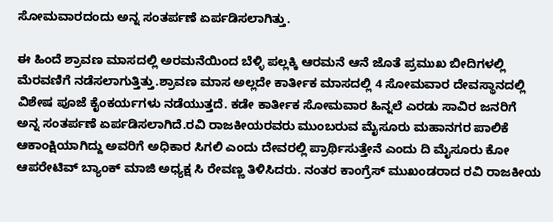ಸೋಮವಾರದಂದು ಅನ್ನ ಸಂತರ್ಪಣೆ ಏರ್ಪಡಿಸಲಾಗಿತ್ತು.

ಈ ಹಿಂದೆ ಶ್ರಾವಣ ಮಾಸದಲ್ಲಿ ಅರಮನೆಯಿಂದ ಬೆಳ್ಳಿ ಪಲ್ಲಕ್ಕಿ ಆರಮನೆ ಆನೆ ಜೊತೆ ಪ್ರಮುಖ ಬೀದಿಗಳಲ್ಲಿ ಮೆರವಣಿಗೆ ನಡೆಸಲಾಗುತ್ತಿತ್ತು.ಶ್ರಾವಣ ಮಾಸ ಅಲ್ಲದೇ ಕಾರ್ತೀಕ ಮಾಸದಲ್ಲಿ 4 ಸೋಮವಾರ ದೇವಸ್ಥಾನದಲ್ಲಿ ವಿಶೇಷ ಪೂಜೆ ಕೈಂಕರ್ಯಗಳು ನಡೆಯುತ್ತದೆ. ಕಡೇ ಕಾರ್ತೀಕ ಸೋಮವಾರ ಹಿನ್ನಲೆ ಎರಡು ಸಾವಿರ ಜನರಿಗೆ ಅನ್ನ ಸಂತರ್ಪಣೆ ಏರ್ಪಡಿಸಲಾಗಿದೆ.ರವಿ ರಾಜಕೀಯರವರು ಮುಂಬರುವ ಮೈಸೂರು ಮಹಾನಗರ ಪಾಲಿಕೆ ಆಕಾಂಕ್ಷಿಯಾಗಿದ್ದು ಅವರಿಗೆ ಅಧಿಕಾರ ಸಿಗಲಿ ಎಂದು ದೇವರಲ್ಲಿ ಪ್ರಾರ್ಥಿಸುತ್ತೇನೆ ಎಂದು ದಿ ಮೈಸೂರು ಕೋ ಆಪರೇಟಿವ್ ಬ್ಯಾಂಕ್ ಮಾಜಿ ಅಧ್ಯಕ್ಷ ಸಿ ರೇವಣ್ಣ ತಿಳಿಸಿದರು. ನಂತರ ಕಾಂಗ್ರೆಸ್ ಮುಖಂಡರಾದ ರವಿ ರಾಜಕೀಯ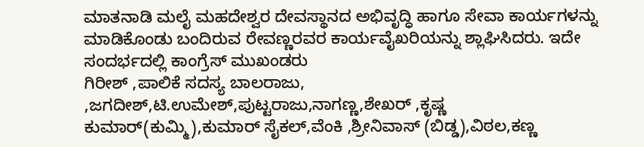ಮಾತನಾಡಿ ಮಲೈ ಮಹದೇಶ್ವರ ದೇವಸ್ಥಾನದ ಅಭಿವೃದ್ಧಿ ಹಾಗೂ ಸೇವಾ ಕಾರ್ಯಗಳನ್ನು ಮಾಡಿಕೊಂಡು ಬಂದಿರುವ ರೇವಣ್ಣರವರ ಕಾರ್ಯವೈಖರಿಯನ್ನು ಶ್ಲಾಘಿಸಿದರು. ಇದೇ ಸಂದರ್ಭದಲ್ಲಿ ಕಾಂಗ್ರೆಸ್ ಮುಖಂಡರು
ಗಿರೀಶ್ ,ಪಾಲಿಕೆ ಸದಸ್ಯ ಬಾಲರಾಜು, ,ಜಗದೀಶ್,ಟಿ.ಉಮೇಶ್,ಪುಟ್ಟರಾಜು,ನಾಗಣ್ಣ,ಶೇಖರ್ ,ಕೃಷ್ಣ ಕುಮಾರ್(ಕುಮ್ಮಿ),ಕುಮಾರ್ ಸೈಕಲ್,ವೆಂಕಿ ,ಶ್ರೀನಿವಾಸ್ (ಬಿಡ್ಡ),ವಿಠಲ,ಕಣ್ಣ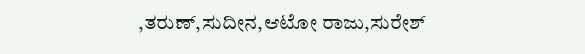,ತರುಣ್,ಸುದೀನ,ಆಟೋ ರಾಜು,ಸುರೇಶ್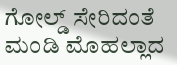ಗೋಲ್ಡ್ ಸೇರಿದಂತೆ ಮಂಡಿ ಮೊಹಲ್ಲಾದ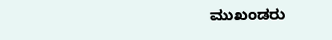ಮುಖಂಡರು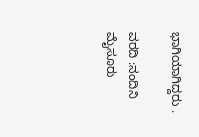ಭಾಗಿಯಾಗಿದ್ದರು .

ವರದಿ :ನಂದಿನಿ ಮೈಸೂರು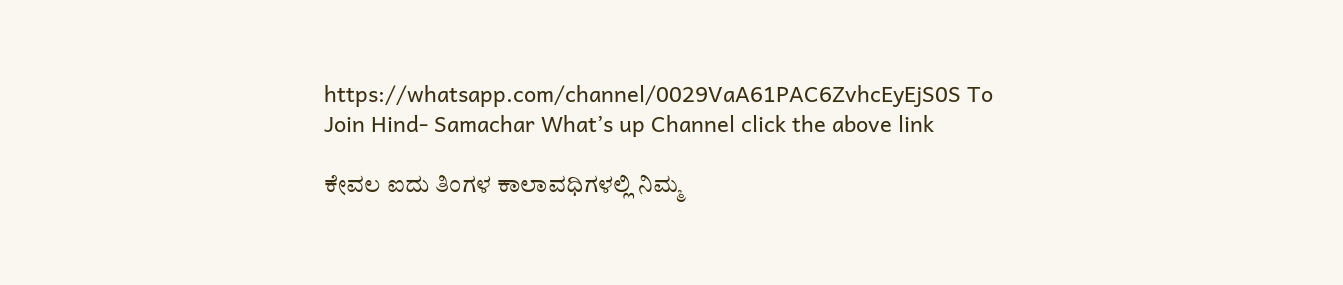https://whatsapp.com/channel/0029VaA61PAC6ZvhcEyEjS0S To Join Hind- Samachar What’s up Channel click the above link

ಕೇವಲ ಐದು ತಿಂಗಳ ಕಾಲಾವಧಿಗಳಲ್ಲಿ ನಿಮ್ಮ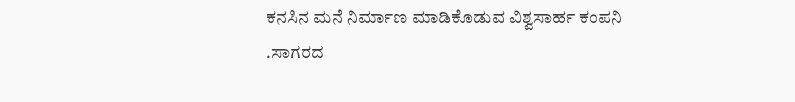ಕನಸಿನ ಮನೆ ನಿರ್ಮಾಣ ಮಾಡಿಕೊಡುವ ವಿಶ್ವಸಾರ್ಹ ಕಂಪನಿ .ಸಾಗರದ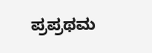ಪ್ರಪ್ರಥಮ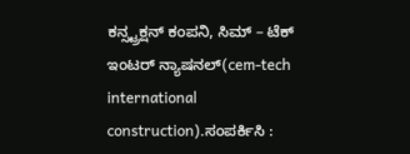ಕನ್ಸ್ಟ್ರಕ್ಷನ್ ಕಂಪನಿ, ಸಿಮ್ – ಟೆಕ್ ಇಂಟರ್ ನ್ಯಾಷನಲ್(cem-tech international construction).ಸಂಪರ್ಕಿಸಿ :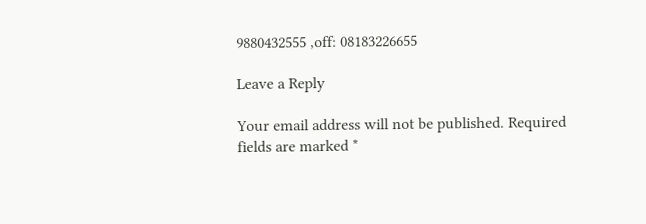9880432555 ,off: 08183226655

Leave a Reply

Your email address will not be published. Required fields are marked *